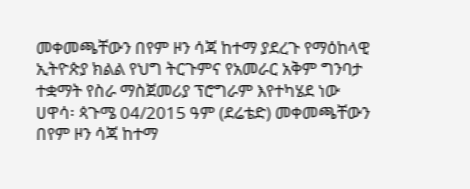መቀመጫቸውን በየም ዞን ሳጃ ከተማ ያደረጉ የማዕከላዊ ኢትዮጵያ ክልል የህግ ትርጉምና የአመራር አቅም ግንባታ ተቋማት የስራ ማስጀመሪያ ፕሮግራም እየተካሄደ ነው
ሀዋሳ፡ ጳጉሜ 04/2015 ዓም (ደሬቴድ) መቀመጫቸውን በየም ዞን ሳጃ ከተማ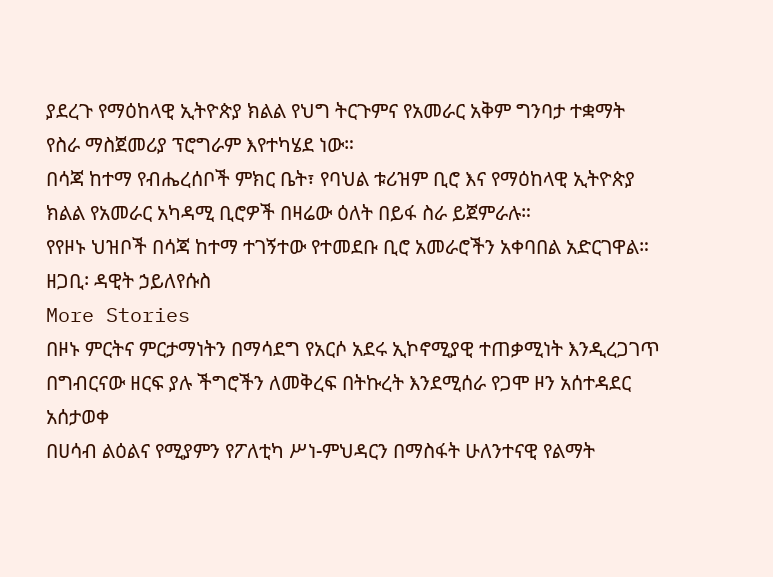ያደረጉ የማዕከላዊ ኢትዮጵያ ክልል የህግ ትርጉምና የአመራር አቅም ግንባታ ተቋማት የስራ ማስጀመሪያ ፕሮግራም እየተካሄደ ነው።
በሳጃ ከተማ የብሔረሰቦች ምክር ቤት፣ የባህል ቱሪዝም ቢሮ እና የማዕከላዊ ኢትዮጵያ ክልል የአመራር አካዳሚ ቢሮዎች በዛሬው ዕለት በይፋ ስራ ይጀምራሉ።
የየዞኑ ህዝቦች በሳጃ ከተማ ተገኝተው የተመደቡ ቢሮ አመራሮችን አቀባበል አድርገዋል።
ዘጋቢ፡ ዳዊት ኃይለየሱስ
More Stories
በዞኑ ምርትና ምርታማነትን በማሳደግ የአርሶ አደሩ ኢኮኖሚያዊ ተጠቃሚነት እንዲረጋገጥ በግብርናው ዘርፍ ያሉ ችግሮችን ለመቅረፍ በትኩረት እንደሚሰራ የጋሞ ዞን አሰተዳደር አሰታወቀ
በሀሳብ ልዕልና የሚያምን የፖለቲካ ሥነ-ምህዳርን በማስፋት ሁለንተናዊ የልማት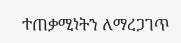ተጠቃሚነትን ለማረጋገጥ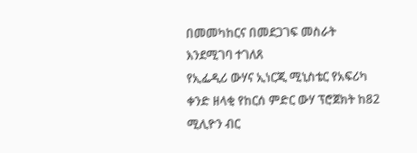በመመካከርና በመደጋገፍ መስራት እንደሚገባ ተገለጸ
የኢፌዲሪ ውሃና ኢነርጂ ሚኒስቴር የአፍሪካ ቀንድ ዘላቂ የከርሰ ምድር ውሃ ፕሮጀክት ከ82 ሚሊዮን ብር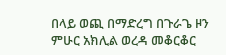በላይ ወጪ በማድረግ በጉራጌ ዞን ምሁር አክሊል ወረዳ መቆርቆር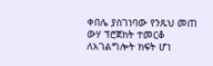ቀበሌ ያስገነባው የንጹህ መጠ ውሃ ፕሮጀክት ተመርቆ ለአገልግሎት ክፍት ሆነ